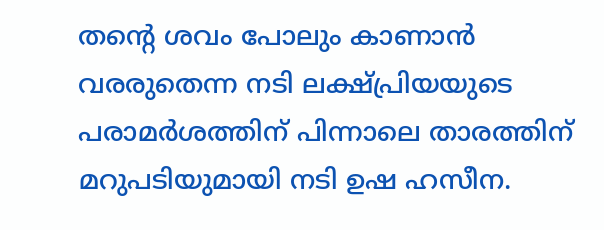തന്റെ ശവം പോലും കാണാൻ വരരുതെന്ന നടി ലക്ഷ്പ്രിയയുടെ പരാമർശത്തിന് പിന്നാലെ താരത്തിന് മറുപടിയുമായി നടി ഉഷ ഹസീന.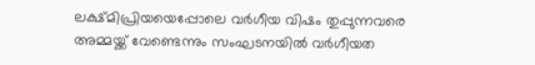ലക്ഷ്മിപ്രിയയെപ്പോലെ വർഗീയ വിഷം തുപ്പുന്നവരെ അമ്മയ്ക്ക് വേണ്ടെന്നും സംഘടനയിൽ വർഗീയത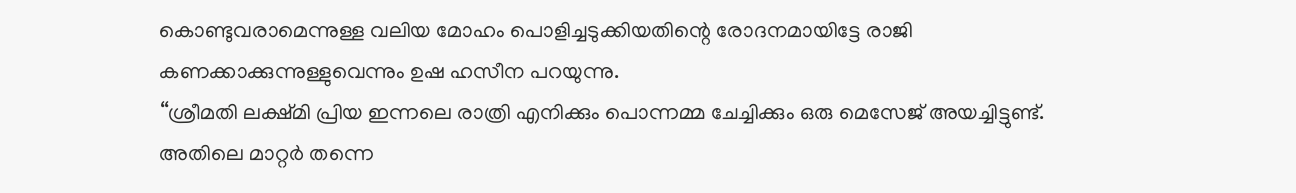കൊണ്ടുവരാമെന്നുള്ള വലിയ മോഹം പൊളിച്ചടുക്കിയതിന്റെ രോദനമായിട്ടേ രാജി കണക്കാക്കുന്നുള്ളുവെന്നും ഉഷ ഹസീന പറയുന്നു.
‘‘ശ്രീമതി ലക്ഷ്മി പ്രിയ ഇന്നലെ രാത്രി എനിക്കും പൊന്നമ്മ ചേച്ചിക്കും ഒരു മെസേജ് അയച്ചിട്ടുണ്ട്. അതിലെ മാറ്റർ തന്നെ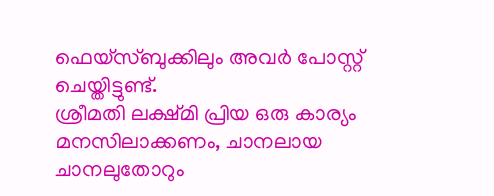ഫെയ്സ്ബുക്കിലും അവർ പോസ്റ്റ് ചെയ്തിട്ടുണ്ട്.
ശ്രീമതി ലക്ഷ്മി പ്രിയ ഒരു കാര്യം മനസിലാക്കണം, ചാനലായ ചാനലുതോറും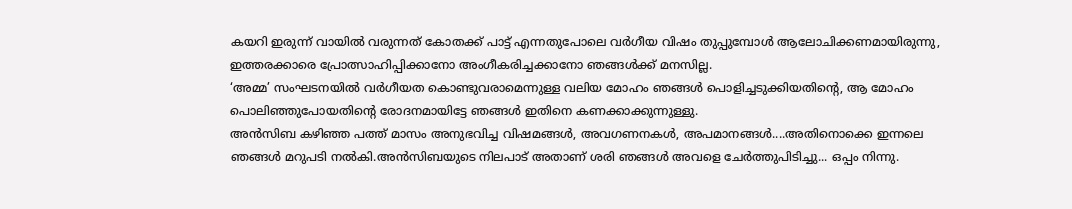കയറി ഇരുന്ന് വായിൽ വരുന്നത് കോതക്ക് പാട്ട് എന്നതുപോലെ വർഗീയ വിഷം തുപ്പുമ്പോൾ ആലോചിക്കണമായിരുന്നു, ഇത്തരക്കാരെ പ്രോത്സാഹിപ്പിക്കാനോ അംഗീകരിച്ചക്കാനോ ഞങ്ങൾക്ക് മനസില്ല.
‘അമ്മ’ സംഘടനയിൽ വർഗീയത കൊണ്ടുവരാമെന്നുള്ള വലിയ മോഹം ഞങ്ങൾ പൊളിച്ചടുക്കിയതിന്റെ, ആ മോഹം പൊലിഞ്ഞുപോയതിന്റെ രോദനമായിട്ടേ ഞങ്ങൾ ഇതിനെ കണക്കാക്കുന്നുള്ളു.
അൻസിബ കഴിഞ്ഞ പത്ത് മാസം അനുഭവിച്ച വിഷമങ്ങൾ, അവഗണനകൾ, അപമാനങ്ങൾ....അതിനൊക്കെ ഇന്നലെ ഞങ്ങൾ മറുപടി നൽകി.അൻസിബയുടെ നിലപാട് അതാണ് ശരി ഞങ്ങൾ അവളെ ചേർത്തുപിടിച്ചു... ഒപ്പം നിന്നു.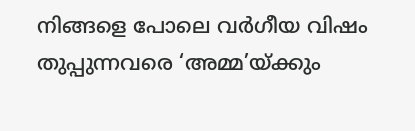നിങ്ങളെ പോലെ വർഗീയ വിഷം തുപ്പുന്നവരെ ‘അമ്മ’യ്ക്കും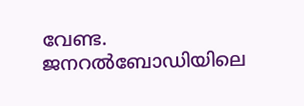വേണ്ട. ജനറൽബോഡിയിലെ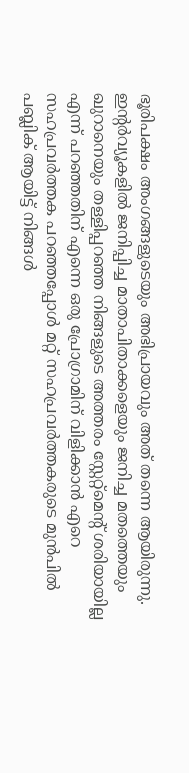ഭൂരിപക്ഷം അംഗങ്ങളുടെയും അഭിപ്രായവും അത് തന്നെ ആയിരുന്നു. ഇന്റർവ്യൂകളിൽ ജനിപ്പിച്ച മാതാപിതാക്കളെയും ജനിച്ച മതത്തെയും ഖുറാനെയും തള്ളിപ്പറഞ്ഞ നിങ്ങളുടെ അത്തരം സ്റ്റേറ്റ്മെന്റ് ശരിയായില്ല എന്ന് പറഞ്ഞതിന് എന്നെ ഒരു പ്രോഗ്രാമിന് വിളിക്കാൻ എറെ സഹപ്രവർത്തക പറഞ്ഞപ്പോൾ മറ്റ് സഹപ്രവർത്തകരുടെ മുൻപിൽ പബ്ലിക് ആയിട്ട് നിങ്ങൾ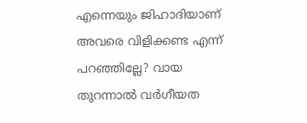എന്നെയും ജിഹാദിയാണ് അവരെ വിളിക്കണ്ട എന്ന് പറഞ്ഞില്ലേ? വായ തുറന്നാൽ വർഗീയത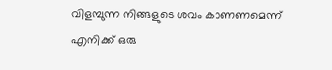വിളമ്പുന്ന നിങ്ങളുടെ ശവം കാണണമെന്ന് എനിക്ക് ഒരു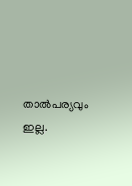താൽപര്യവും ഇല്ല.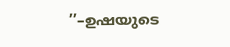’’–ഉഷയുടെ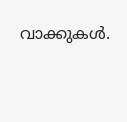വാക്കുകൾ.